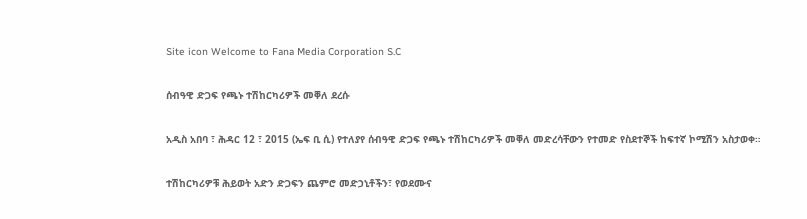Site icon Welcome to Fana Media Corporation S.C

ሰብዓዊ ድጋፍ የጫኑ ተሽከርካሪዎች መቐለ ደረሱ

አዲስ አበባ ፣ ሕዳር 12 ፣ 2015 (ኤፍ ቢ ሲ) የተለያየ ሰብዓዊ ድጋፍ የጫኑ ተሽከርካሪዎች መቐለ መድረሳቸውን የተመድ የስደተኞች ከፍተኛ ኮሚሽን አስታወቀ።

ተሽከርካሪዎቹ ሕይወት አድን ድጋፍን ጨምሮ መድኃኒቶችን፣ የወደሙና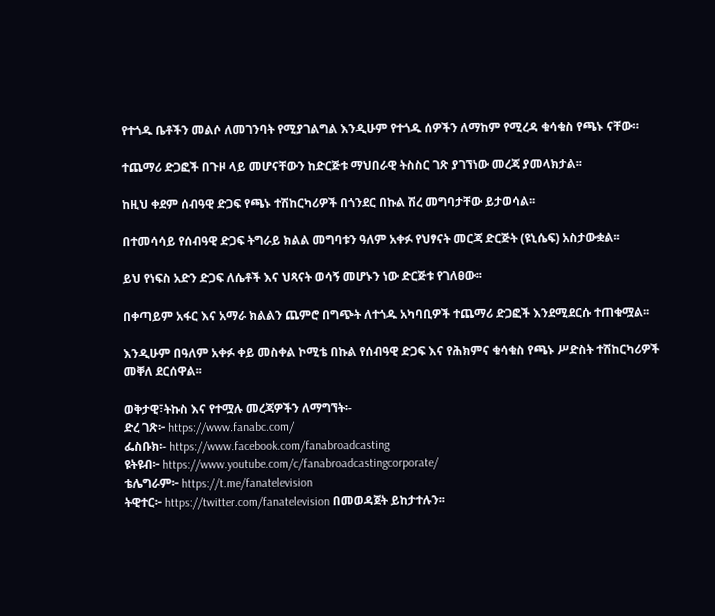የተጎዱ ቤቶችን መልሶ ለመገንባት የሚያገልግል እንዲሁም የተጎዱ ሰዎችን ለማከም የሚረዳ ቁሳቁስ የጫኑ ናቸው።

ተጨማሪ ድጋፎች በጉዞ ላይ መሆናቸውን ከድርጅቱ ማህበራዊ ትስስር ገጽ ያገኘነው መረጃ ያመላክታል፡፡

ከዚህ ቀደም ሰብዓዊ ድጋፍ የጫኑ ተሽከርካሪዎች በጎንደር በኩል ሽረ መግባታቸው ይታወሳል፡፡

በተመሳሳይ የሰብዓዊ ድጋፍ ትግራይ ክልል መግባቱን ዓለም አቀፉ የህፃናት መርጃ ድርጅት (ዩኒሴፍ) አስታውቋል፡፡

ይህ የነፍስ አድን ድጋፍ ለሴቶች እና ህጻናት ወሳኝ መሆኑን ነው ድርጅቱ የገለፀው፡፡

በቀጣይም አፋር እና አማራ ክልልን ጨምሮ በግጭት ለተጎዱ አካባቢዎች ተጨማሪ ድጋፎች እንደሚደርሱ ተጠቁሟል፡፡

እንዲሁም በዓለም አቀፉ ቀይ መስቀል ኮሚቴ በኩል የሰብዓዊ ድጋፍ እና የሕክምና ቁሳቁስ የጫኑ ሥድስት ተሽከርካሪዎች መቐለ ደርሰዋል፡፡

ወቅታዊ፣ትኩስ እና የተሟሉ መረጃዎችን ለማግኘት፡-
ድረ ገጽ፦ https://www.fanabc.com/
ፌስቡክ፡- https://www.facebook.com/fanabroadcasting
ዩትዩብ፦ https://www.youtube.com/c/fanabroadcastingcorporate/
ቴሌግራም፦ https://t.me/fanatelevision
ትዊተር፦ https://twitter.com/fanatelevision በመወዳጀት ይከታተሉን፡፡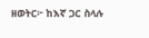ዘወትር፦ ከእኛ ጋር ስላሉ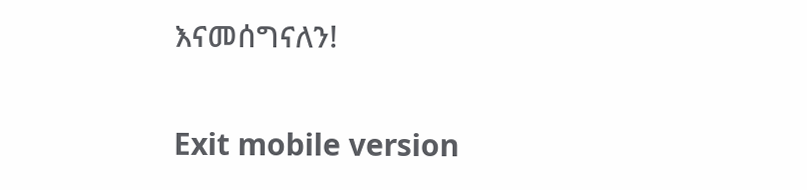እናመሰግናለን!

Exit mobile version